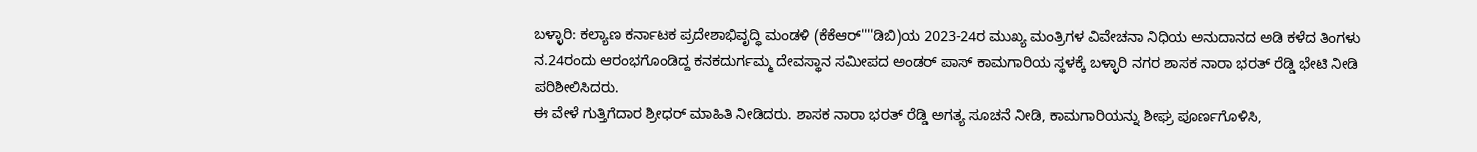ಬಳ್ಳಾರಿ: ಕಲ್ಯಾಣ ಕರ್ನಾಟಕ ಪ್ರದೇಶಾಭಿವೃದ್ಧಿ ಮಂಡಳಿ (ಕೆಕೆಆರ್''''ಡಿಬಿ)ಯ 2023-24ರ ಮುಖ್ಯ ಮಂತ್ರಿಗಳ ವಿವೇಚನಾ ನಿಧಿಯ ಅನುದಾನದ ಅಡಿ ಕಳೆದ ತಿಂಗಳು ನ.24ರಂದು ಆರಂಭಗೊಂಡಿದ್ದ ಕನಕದುರ್ಗಮ್ಮ ದೇವಸ್ಥಾನ ಸಮೀಪದ ಅಂಡರ್ ಪಾಸ್ ಕಾಮಗಾರಿಯ ಸ್ಥಳಕ್ಕೆ ಬಳ್ಳಾರಿ ನಗರ ಶಾಸಕ ನಾರಾ ಭರತ್ ರೆಡ್ಡಿ ಭೇಟಿ ನೀಡಿ ಪರಿಶೀಲಿಸಿದರು.
ಈ ವೇಳೆ ಗುತ್ತಿಗೆದಾರ ಶ್ರೀಧರ್ ಮಾಹಿತಿ ನೀಡಿದರು. ಶಾಸಕ ನಾರಾ ಭರತ್ ರೆಡ್ಡಿ ಅಗತ್ಯ ಸೂಚನೆ ನೀಡಿ, ಕಾಮಗಾರಿಯನ್ನು ಶೀಘ್ರ ಪೂರ್ಣಗೊಳಿಸಿ,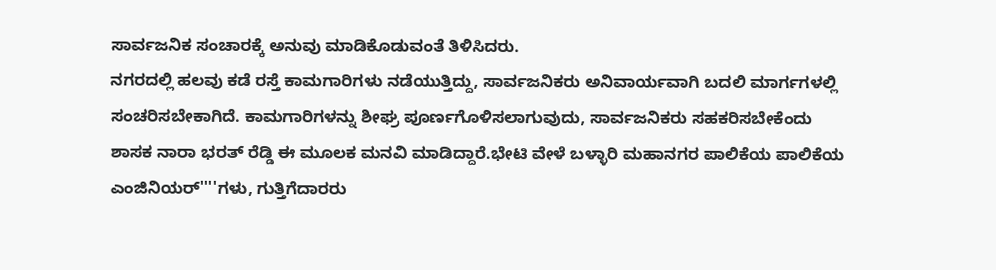ಸಾರ್ವಜನಿಕ ಸಂಚಾರಕ್ಕೆ ಅನುವು ಮಾಡಿಕೊಡುವಂತೆ ತಿಳಿಸಿದರು.
ನಗರದಲ್ಲಿ ಹಲವು ಕಡೆ ರಸ್ತೆ ಕಾಮಗಾರಿಗಳು ನಡೆಯುತ್ತಿದ್ದು, ಸಾರ್ವಜನಿಕರು ಅನಿವಾರ್ಯವಾಗಿ ಬದಲಿ ಮಾರ್ಗಗಳಲ್ಲಿ ಸಂಚರಿಸಬೇಕಾಗಿದೆ. ಕಾಮಗಾರಿಗಳನ್ನು ಶೀಘ್ರ ಪೂರ್ಣಗೊಳಿಸಲಾಗುವುದು, ಸಾರ್ವಜನಿಕರು ಸಹಕರಿಸಬೇಕೆಂದು ಶಾಸಕ ನಾರಾ ಭರತ್ ರೆಡ್ಡಿ ಈ ಮೂಲಕ ಮನವಿ ಮಾಡಿದ್ದಾರೆ.ಭೇಟಿ ವೇಳೆ ಬಳ್ಳಾರಿ ಮಹಾನಗರ ಪಾಲಿಕೆಯ ಪಾಲಿಕೆಯ ಎಂಜಿನಿಯರ್''''ಗಳು, ಗುತ್ತಿಗೆದಾರರು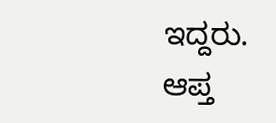ಇದ್ದರು.
ಆಪ್ತ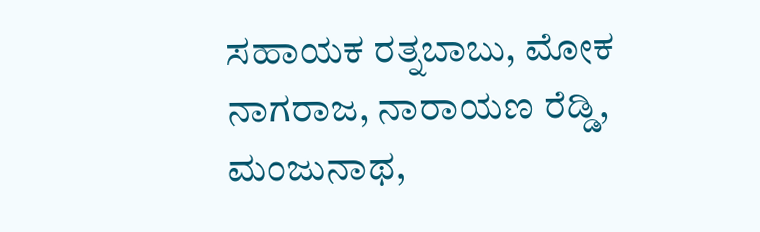ಸಹಾಯಕ ರತ್ನಬಾಬು, ಮೋಕ ನಾಗರಾಜ, ನಾರಾಯಣ ರೆಡ್ಡಿ, ಮಂಜುನಾಥ,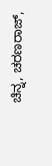ಚಿನ್ನ, ಚರಣರಾಜ್,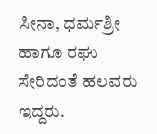ಸೀನಾ, ಧರ್ಮಶ್ರೀ ಹಾಗೂ ರಘು ಸೇರಿದಂತೆ ಹಲವರು ಇದ್ದರು.